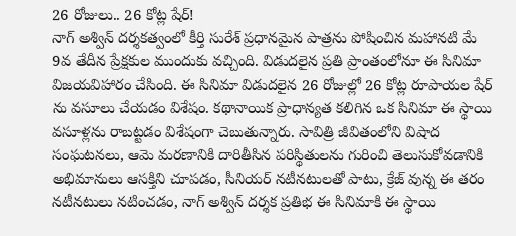26 రోజులు.. 26 కోట్ల షేర్!
నాగ్ అశ్విన్ దర్శకత్వంలో కీర్తి సురేశ్ ప్రధానమైన పాత్రను పోషించిన మహానటి మే 9వ తేదీన ప్రేక్షకుల ముందుకు వచ్చింది. విడుదలైన ప్రతి ప్రాంతంలోనూ ఈ సినిమా విజయవిహారం చేసింది. ఈ సినిమా విడుదలైన 26 రోజుల్లో 26 కోట్ల రూపాయల షేర్ ను వసూలు చేయడం విశేషం. కథానాయిక ప్రాధాన్యత కలిగిన ఒక సినిమా ఈ స్థాయి వసూళ్లను రాబట్టడం విశేషంగా చెబుతున్నారు. సావిత్రి జీవితంలోని విషాద సంఘటనలు, ఆమె మరణానికి దారితీసిన పరిస్థితులను గురించి తెలుసుకోవడానికి అభిమానులు ఆసక్తిని చూపడం, సీనియర్ నటీనటులతో పాటు, క్రేజ్ వున్న ఈ తరం నటీనటులు నటించడం, నాగ్ అశ్విన్ దర్శక ప్రతిభ ఈ సినిమాకి ఈ స్థాయి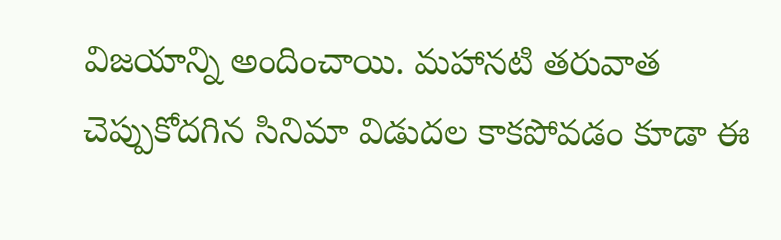విజయాన్ని అందించాయి. మహానటి తరువాత చెప్పుకోదగిన సినిమా విడుదల కాకపోవడం కూడా ఈ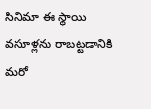సినిమా ఈ స్థాయి వసూళ్లను రాబట్టడానికి మరో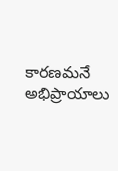కారణమనే అభిప్రాయాలు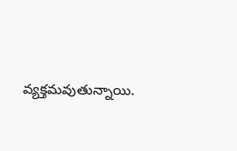వ్యక్తమవుతున్నాయి.